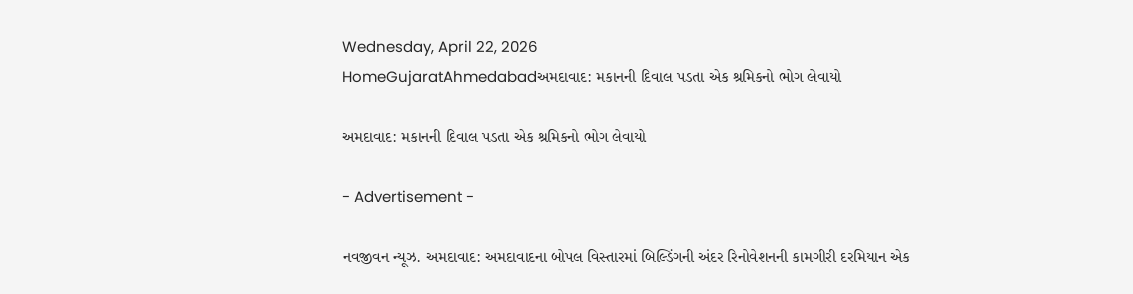Wednesday, April 22, 2026
HomeGujaratAhmedabadઅમદાવાદ: મકાનની દિવાલ પડતા એક શ્રમિકનો ભોગ લેવાયો

અમદાવાદ: મકાનની દિવાલ પડતા એક શ્રમિકનો ભોગ લેવાયો

- Advertisement -

નવજીવન ન્યૂઝ. અમદાવાદ: અમદાવાદના બોપલ વિસ્તારમાં બિલ્ડિંગની અંદર રિનોવેશનની કામગીરી દરમિયાન એક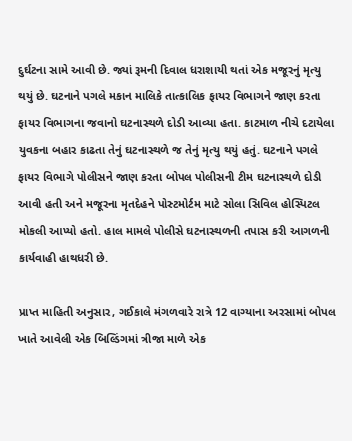દુર્ઘટના સામે આવી છે. જ્યાં રૂમની દિવાલ ધરાશાયી થતાં એક મજૂરનું મૃત્યુ થયું છે. ઘટનાને પગલે મકાન માલિકે તાત્કાલિક ફાયર વિભાગને જાણ કરતા ફાયર વિભાગના જવાનો ઘટનાસ્થળે દોડી આવ્યા હતા. કાટમાળ નીચે દટાયેલા યુવકના બહાર કાઢતા તેનું ઘટનાસ્થળે જ તેનું મૃત્યુ થયું હતું. ઘટનાને પગલે ફાયર વિભાગે પોલીસને જાણ કરતા બોપલ પોલીસની ટીમ ઘટનાસ્થળે દોડી આવી હતી અને મજૂરના મૃતદેહને પોસ્ટમોર્ટમ માટે સોલા સિવિલ હોસ્પિટલ મોકલી આપ્યો હતો. હાલ મામલે પોલીસે ઘટનાસ્થળની તપાસ કરી આગળની કાર્યવાહી હાથધરી છે.

પ્રાપ્ત માહિતી અનુસાર, ગઈકાલે મંગળવારે રાત્રે 12 વાગ્યાના અરસામાં બોપલ ખાતે આવેલી એક બિલ્ડિંગમાં ત્રીજા માળે એક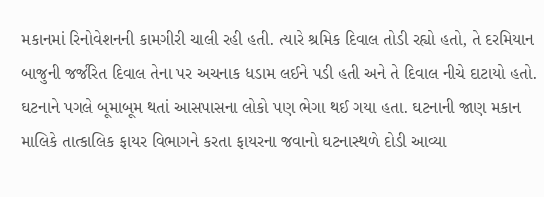મકાનમાં રિનોવેશનની કામગીરી ચાલી રહી હતી. ત્યારે શ્રમિક દિવાલ તોડી રહ્યો હતો, તે દરમિયાન બાજુની જર્જરિત દિવાલ તેના પર અચનાક ધડામ લઈને પડી હતી અને તે દિવાલ નીચે દાટાયો હતો. ઘટનાને પગલે બૂમાબૂમ થતાં આસપાસના લોકો પણ ભેગા થઈ ગયા હતા. ઘટનાની જાણ મકાન માલિકે તાત્કાલિક ફાયર વિભાગને કરતા ફાયરના જવાનો ઘટનાસ્થળે દોડી આવ્યા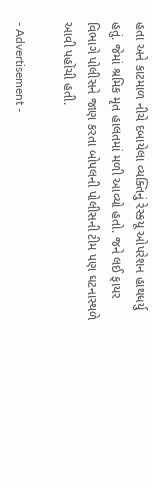હતા અને કાટમાળ નીચે દબાયેલા વ્યક્તિનું રેસ્કયૂ ઓપરેશન હાથધર્યુ હતું. જેમાં શ્રમિક મૃત હાલતમાં મળી આવ્યો હતો. જને લઈ ફાયર વિભાગે પોલીસને જાણ કરતા બોપલની પોલીસની ટીમ પણ ઘટનાસ્થળે આવી પહોંચી હતી.

- Advertisement -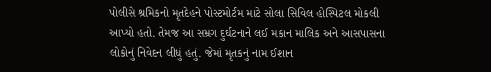પોલીસે શ્રમિકનો મૃતદેહને પોસ્ટમોર્ટમ માટે સોલા સિવિલ હોસ્પિટલ મોકલી આપ્યો હતો. તેમજ આ સમ્રગ દુર્ઘટનાને લઈ મકાન માલિક અને આસપાસના લોકોનું નિવેદન લીધું હતું. જેમાં મૃતકનું નામ ઈશાન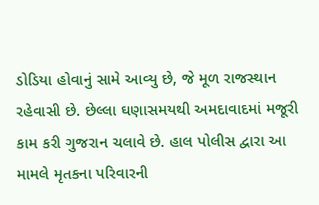ડોડિયા હોવાનું સામે આવ્યુ છે, જે મૂળ રાજસ્થાન રહેવાસી છે. છેલ્લા ઘણાસમયથી અમદાવાદમાં મજૂરી કામ કરી ગુજરાન ચલાવે છે. હાલ પોલીસ દ્વારા આ મામલે મૃતકના પરિવારની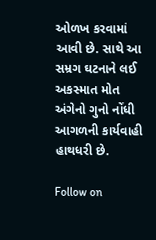ઓળખ કરવામાં આવી છે. સાથે આ સમ્રગ ઘટનાને લઈ અકસ્માત મોત અંગેનો ગુનો નોંધી આગળની કાર્યવાહી હાથધરી છે.

Follow on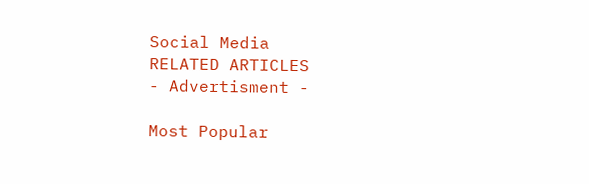Social Media
RELATED ARTICLES
- Advertisment -

Most Popular